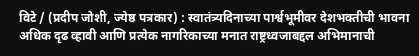विटे / (प्रदीप जोशी, ज्येष्ठ पत्रकार) : स्वातंत्र्यदिनाच्या पार्श्वभूमीवर देशभक्तीची भावना अधिक दृढ व्हावी आणि प्रत्येक नागरिकाच्या मनात राष्ट्रध्वजाबद्दल अभिमानाची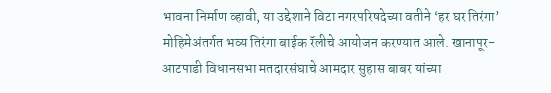भावना निर्माण व्हावी, या उद्देशाने विटा नगरपरिषदेच्या वतीने ‘हर घर तिरंगा’ मोहिमेअंतर्गत भव्य तिरंगा बाईक रॅलीचे आयोजन करण्यात आले. खानापूर-आटपाडी विधानसभा मतदारसंघाचे आमदार सुहास बाबर यांच्या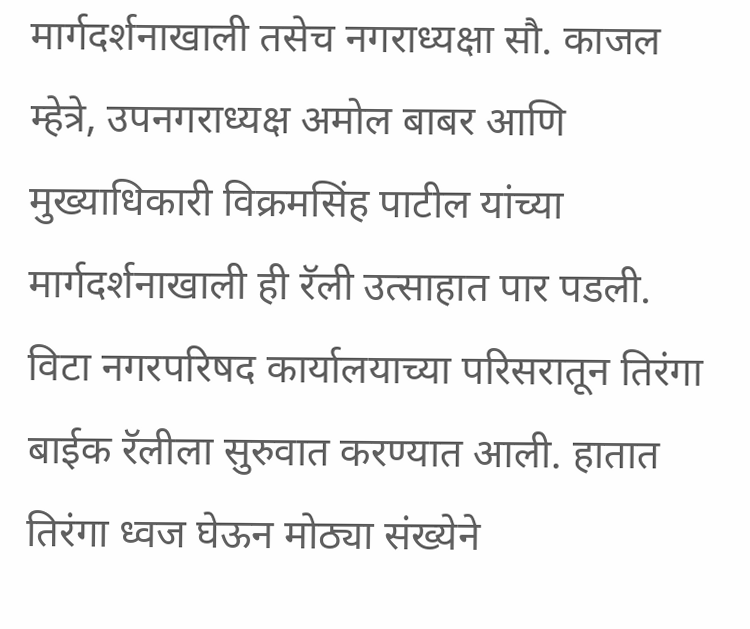मार्गदर्शनाखाली तसेच नगराध्यक्षा सौ. काजल म्हेत्रे, उपनगराध्यक्ष अमोल बाबर आणि मुख्याधिकारी विक्रमसिंह पाटील यांच्या मार्गदर्शनाखाली ही रॅली उत्साहात पार पडली.
विटा नगरपरिषद कार्यालयाच्या परिसरातून तिरंगा बाईक रॅलीला सुरुवात करण्यात आली. हातात तिरंगा ध्वज घेऊन मोठ्या संख्येने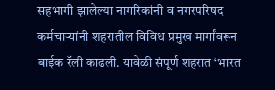सहभागी झालेल्या नागरिकांनी व नगरपरिषद कर्मचाऱ्यांनी शहरातील विविध प्रमुख मार्गांवरून बाईक रॅली काढली. यावेळी संपूर्ण शहरात ‘भारत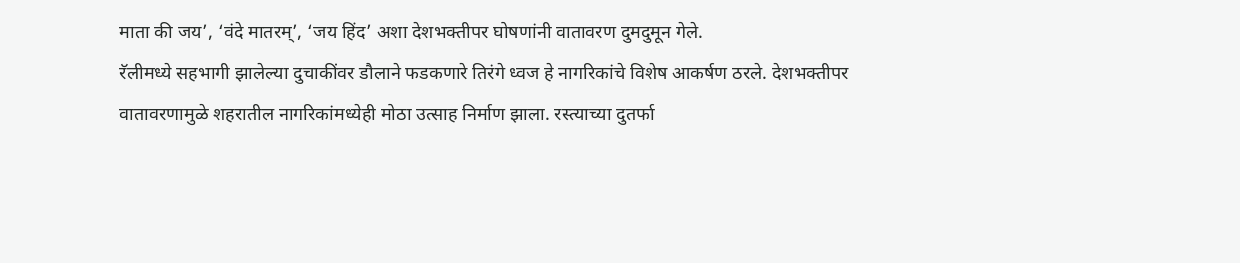माता की जय’, ‘वंदे मातरम्’, ‘जय हिंद’ अशा देशभक्तीपर घोषणांनी वातावरण दुमदुमून गेले.
रॅलीमध्ये सहभागी झालेल्या दुचाकींवर डौलाने फडकणारे तिरंगे ध्वज हे नागरिकांचे विशेष आकर्षण ठरले. देशभक्तीपर वातावरणामुळे शहरातील नागरिकांमध्येही मोठा उत्साह निर्माण झाला. रस्त्याच्या दुतर्फा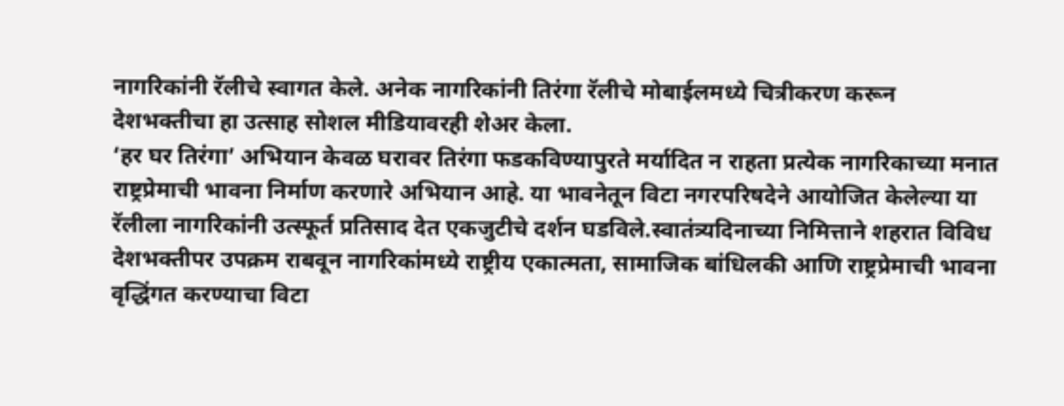नागरिकांनी रॅलीचे स्वागत केले. अनेक नागरिकांनी तिरंगा रॅलीचे मोबाईलमध्ये चित्रीकरण करून देशभक्तीचा हा उत्साह सोशल मीडियावरही शेअर केला.
‘हर घर तिरंगा’ अभियान केवळ घरावर तिरंगा फडकविण्यापुरते मर्यादित न राहता प्रत्येक नागरिकाच्या मनात राष्ट्रप्रेमाची भावना निर्माण करणारे अभियान आहे. या भावनेतून विटा नगरपरिषदेने आयोजित केलेल्या या रॅलीला नागरिकांनी उत्स्फूर्त प्रतिसाद देत एकजुटीचे दर्शन घडविले.स्वातंत्र्यदिनाच्या निमित्ताने शहरात विविध देशभक्तीपर उपक्रम राबवून नागरिकांमध्ये राष्ट्रीय एकात्मता, सामाजिक बांधिलकी आणि राष्ट्रप्रेमाची भावना वृद्धिंगत करण्याचा विटा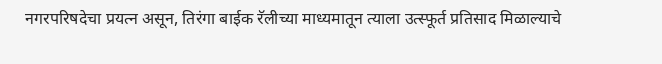नगरपरिषदेचा प्रयत्न असून, तिरंगा बाईक रॅलीच्या माध्यमातून त्याला उत्स्फूर्त प्रतिसाद मिळाल्याचे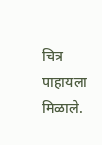चित्र पाहायला मिळाले.